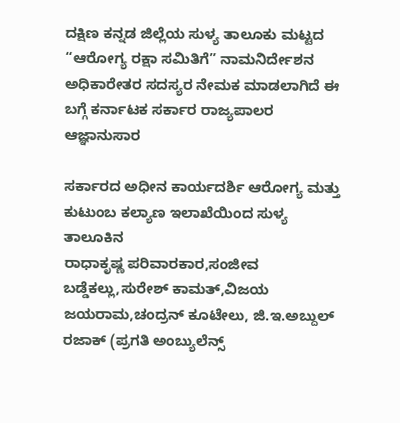ದಕ್ಷಿಣ ಕನ್ನಡ ಜಿಲ್ಲೆಯ ಸುಳ್ಯ ತಾಲೂಕು ಮಟ್ಟದ “ಆರೋಗ್ಯ ರಕ್ಷಾ ಸಮಿತಿಗೆ” ನಾಮನಿರ್ದೇಶನ ಅಧಿಕಾರೇತರ ಸದಸ್ಯರ ನೇಮಕ ಮಾಡಲಾಗಿದೆ ಈ ಬಗ್ಗೆ ಕರ್ನಾಟಕ ಸರ್ಕಾರ ರಾಜ್ಯಪಾಲರ ಆಜ್ಞಾನುಸಾರ

ಸರ್ಕಾರದ ಅಧೀನ ಕಾರ್ಯದರ್ಶಿ ಆರೋಗ್ಯ ಮತ್ತು ಕುಟುಂಬ ಕಲ್ಯಾಣ ಇಲಾಖೆಯಿಂದ ಸುಳ್ಯ ತಾಲೂಕಿನ
ರಾಧಾಕೃಷ್ಣ ಪರಿವಾರಕಾರ,ಸಂಜೀವ ಬಡ್ಡೆಕಲ್ಲು,ಸುರೇಶ್ ಕಾಮತ್,ವಿಜಯ ಜಯರಾಮ,ಚಂದ್ರನ್ ಕೂಟೇಲು, ಜಿ.ಇ.ಅಬ್ದುಲ್ ರಜಾಕ್ (ಪ್ರಗತಿ ಅಂಬ್ಯುಲೆನ್ಸ್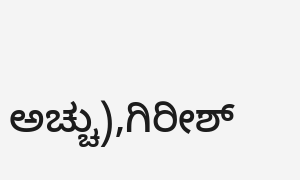ಅಚ್ಚು),ಗಿರೀಶ್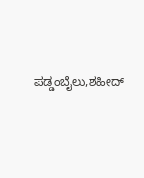ಪಡ್ಡಂಬೈಲು,ಶಹೀದ್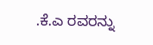.ಕೆ.ಎ ರವರನ್ನು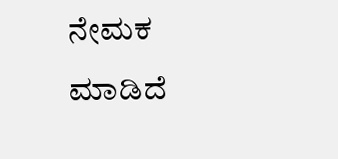ನೇಮಕ ಮಾಡಿದೆ